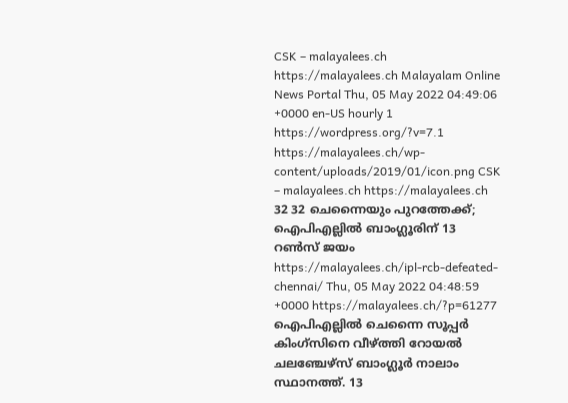CSK – malayalees.ch https://malayalees.ch Malayalam Online News Portal Thu, 05 May 2022 04:49:06 +0000 en-US hourly 1 https://wordpress.org/?v=7.1 https://malayalees.ch/wp-content/uploads/2019/01/icon.png CSK – malayalees.ch https://malayalees.ch 32 32 ചെന്നൈയും പുറത്തേക്ക്; ഐപിഎല്ലില്‍ ബാംഗ്ലൂരിന് 13 റൺസ് ജയം https://malayalees.ch/ipl-rcb-defeated-chennai/ Thu, 05 May 2022 04:48:59 +0000 https://malayalees.ch/?p=61277 ഐപിഎല്ലില്‍ ചെന്നൈ സൂപ്പര്‍ കിംഗ്‌സിനെ വീഴ്ത്തി റോയല്‍ ചലഞ്ചേഴ്‌സ് ബാംഗ്ലൂര്‍ നാലാം സ്ഥാനത്ത്. 13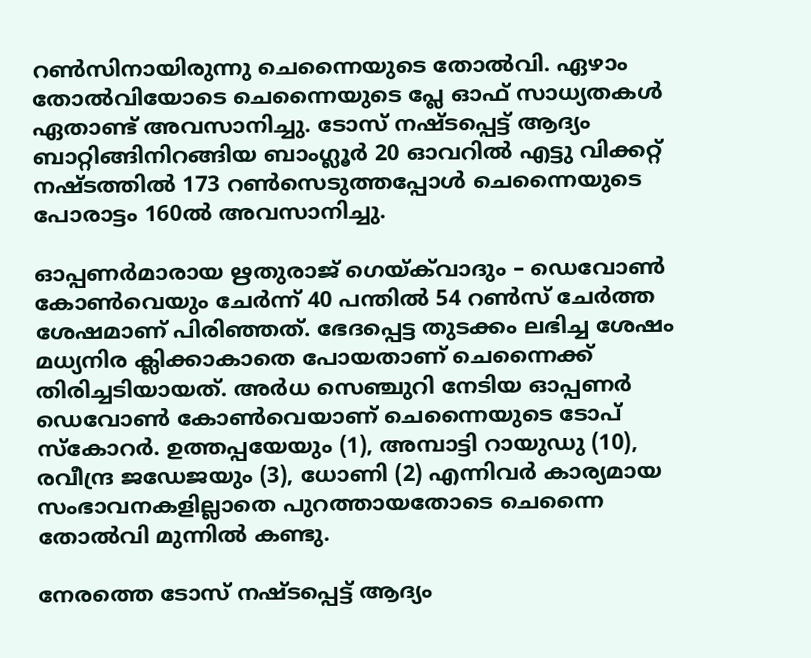റണ്‍സിനായിരുന്നു ചെന്നൈയുടെ തോൽവി. ഏഴാം തോല്‍വിയോടെ ചെന്നൈയുടെ പ്ലേ ഓഫ് സാധ്യതകള്‍ ഏതാണ്ട് അവസാനിച്ചു. ടോസ് നഷ്ടപ്പെട്ട് ആദ്യം ബാറ്റിങ്ങിനിറങ്ങിയ ബാംഗ്ലൂര്‍ 20 ഓവറില്‍ എട്ടു വിക്കറ്റ് നഷ്ടത്തില്‍ 173 റണ്‍സെടുത്തപ്പോൾ ചെന്നൈയുടെ പോരാട്ടം 160ൽ അവസാനിച്ചു.

ഓപ്പണര്‍മാരായ ഋതുരാജ് ഗെയ്ക്‌വാദും – ഡെവോണ്‍ കോണ്‍വെയും ചേര്‍ന്ന് 40 പന്തില്‍ 54 റണ്‍സ് ചേര്‍ത്ത ശേഷമാണ് പിരിഞ്ഞത്. ഭേദപ്പെട്ട തുടക്കം ലഭിച്ച ശേഷം മധ്യനിര ക്ലിക്കാകാതെ പോയതാണ് ചെന്നൈക്ക് തിരിച്ചടിയായത്. അര്‍ധ സെഞ്ചുറി നേടിയ ഓപ്പണര്‍ ഡെവോണ്‍ കോണ്‍വെയാണ് ചെന്നൈയുടെ ടോപ് സ്‌കോറര്‍. ഉത്തപ്പയേയും (1), അമ്പാട്ടി റായുഡു (10), രവീന്ദ്ര ജഡേജയും (3), ധോണി (2) എന്നിവർ കാര്യമായ സംഭാവനകളില്ലാതെ പുറത്തായതോടെ ചെന്നൈ തോല്‍വി മുന്നില്‍ കണ്ടു.

നേരത്തെ ടോസ് നഷ്ടപ്പെട്ട് ആദ്യം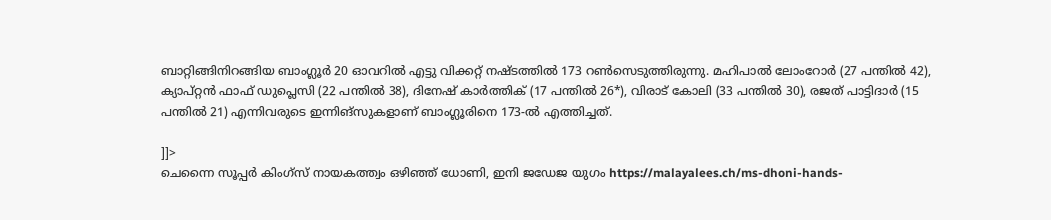ബാറ്റിങ്ങിനിറങ്ങിയ ബാംഗ്ലൂര്‍ 20 ഓവറില്‍ എട്ടു വിക്കറ്റ് നഷ്ടത്തില്‍ 173 റണ്‍സെടുത്തിരുന്നു. മഹിപാല്‍ ലോംറോര്‍ (27 പന്തില്‍ 42), ക്യാപ്റ്റന്‍ ഫാഫ് ഡുപ്ലെസി (22 പന്തില്‍ 38), ദിനേഷ് കാര്‍ത്തിക് (17 പന്തില്‍ 26*), വിരാട് കോലി (33 പന്തില്‍ 30), രജത് പാട്ടിദാര്‍ (15 പന്തില്‍ 21) എന്നിവരുടെ ഇന്നിങ്‌സുകളാണ് ബാംഗ്ലൂരിനെ 173-ല്‍ എത്തിച്ചത്.

]]>
ചെന്നൈ സൂപ്പർ കിംഗ്സ് നായകത്ത്വം ഒഴിഞ്ഞ് ധോണി, ഇനി ജഡേജ യുഗം https://malayalees.ch/ms-dhoni-hands-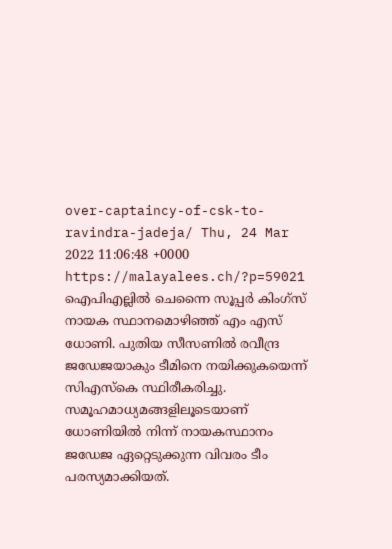over-captaincy-of-csk-to-ravindra-jadeja/ Thu, 24 Mar 2022 11:06:48 +0000 https://malayalees.ch/?p=59021 ഐപിഎല്ലിൽ ചെന്നൈ സൂപ്പർ കിംഗ്സ് നായക സ്ഥാനമൊഴിഞ്ഞ് എം എസ് ധോണി. പുതിയ സീസണിൽ രവീന്ദ്ര ജഡേജയാകും ടീമിനെ നയിക്കുകയെന്ന് സിഎസ്കെ സ്ഥിരീകരിച്ചു. സമൂഹമാധ്യമങ്ങളിലൂടെയാണ് ധോണിയിൽ നിന്ന് നായകസ്ഥാനം ജഡേജ ഏറ്റെടുക്കുന്ന വിവരം ടീം പരസ്യമാക്കിയത്.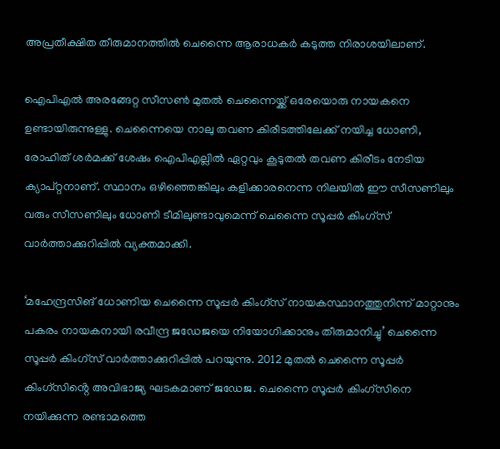അപ്രതീക്ഷിത തീരുമാനത്തിൽ ചെന്നൈ ആരാധകർ കടുത്ത നിരാശയിലാണ്.

ഐപിഎൽ അരങ്ങേറ്റ സീസണ്‍ മുതല്‍ ചെന്നൈയ്ക്ക് ഒരേയൊരു നായകനെ ഉണ്ടായിരുന്നുള്ളു. ചെന്നൈയെ നാലു തവണ കിരീടത്തിലേക്ക് നയിച്ച ധോണി, രോഹിത് ശര്‍മക്ക് ശേഷം ഐപിഎല്ലില്‍ ഏറ്റവും കൂടുതല്‍ തവണ കിരീടം നേടിയ ക്യാപ്റ്റനാണ്. സ്ഥാനം ഒഴിഞ്ഞെങ്കിലും കളിക്കാരനെന്ന നിലയില്‍ ഈ സീസണിലും വരും സീസണിലും ധോണി ടീമിലുണ്ടാവുമെന്ന് ചെന്നൈ സൂപ്പര്‍ കിംഗ്സ് വാര്‍ത്താക്കുറിപ്പില്‍ വ്യക്തമാക്കി.

‘മഹേന്ദ്രസിങ് ധോണിയ ചെന്നൈ സൂപ്പർ കിംഗ്സ് നായകസ്ഥാനത്തുനിന്ന് മാറ്റാനും പകരം നായകനായി രവീന്ദ്ര ജഡേജയെ നിയോഗിക്കാനും തീരുമാനിച്ചു’ ചെന്നൈ സൂപ്പര്‍ കിംഗ്സ് വാര്‍ത്താക്കുറിപ്പില്‍ പറയുന്നു. 2012 മുതൽ ചെന്നൈ സൂപ്പർ കിംഗ്സിൻ്റെ അവിഭാജ്യ ഘടകമാണ് ജഡേജ. ചെന്നൈ സൂപ്പർ കിംഗ്സിനെ നയിക്കുന്ന രണ്ടാമത്തെ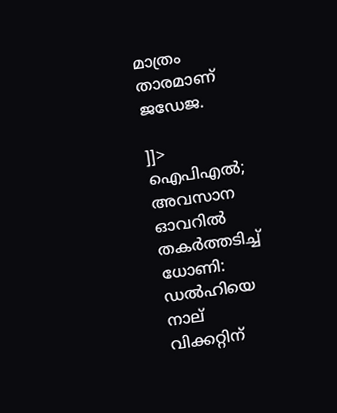മാത്രം താരമാണ് ജഡേജ.

]]>
ഐപിഎൽ; അവസാന ഓവറിൽ തകർത്തടിച്ച് ധോണി: ഡൽഹിയെ നാല് വിക്കറ്റിന്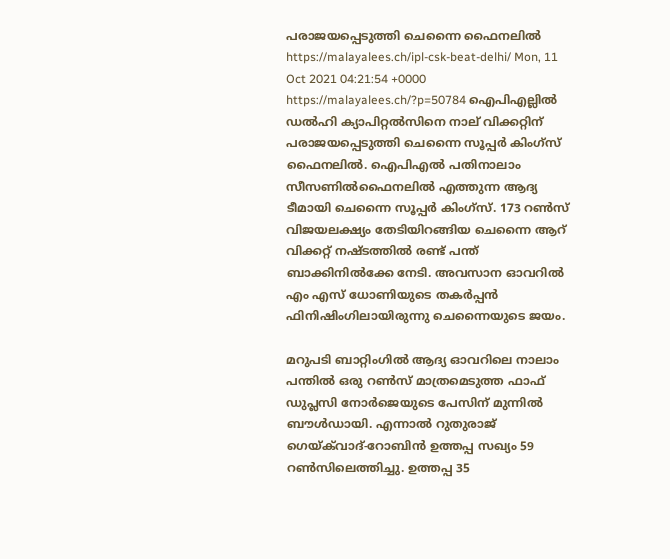പരാജയപ്പെടുത്തി ചെന്നൈ ഫൈനലിൽ https://malayalees.ch/ipl-csk-beat-delhi/ Mon, 11 Oct 2021 04:21:54 +0000 https://malayalees.ch/?p=50784 ഐപിഎല്ലിൽ ഡല്‍ഹി ക്യാപിറ്റല്‍സിനെ നാല് വിക്കറ്റിന് പരാജയപ്പെടുത്തി ചെന്നൈ സൂപ്പര്‍ കിംഗ്‌സ് ഫൈനലിൽ. ഐപിഎല്‍ പതിനാലാം സീസണില്‍ഫൈനലില്‍ എത്തുന്ന ആദ്യ ടീമായി ചെന്നൈ സൂപ്പര്‍ കിംഗ്‌സ്. 173 റണ്‍സ് വിജയലക്ഷ്യം തേടിയിറങ്ങിയ ചെന്നൈ ആറ് വിക്കറ്റ് നഷ്‌ടത്തില്‍ രണ്ട് പന്ത് ബാക്കിനില്‍ക്കേ നേടി. അവസാന ഓവറില്‍ എം എസ് ധോണിയുടെ തകർപ്പൻ ഫിനിഷിംഗിലായിരുന്നു ചെന്നൈയുടെ ജയം.

മറുപടി ബാറ്റിംഗില്‍ ആദ്യ ഓവറിലെ നാലാം പന്തില്‍ ഒരു റണ്‍സ് മാത്രമെടുത്ത ഫാഫ് ഡുപ്ലസി നോര്‍ജെയുടെ പേസിന് മുന്നില്‍ ബൗള്‍ഡായി. എന്നാല്‍ റുതുരാജ് ഗെയ്‌ക്‌വാദ്-റോബിന്‍ ഉത്തപ്പ സഖ്യം 59 റണ്‍സിലെത്തിച്ചു. ഉത്തപ്പ 35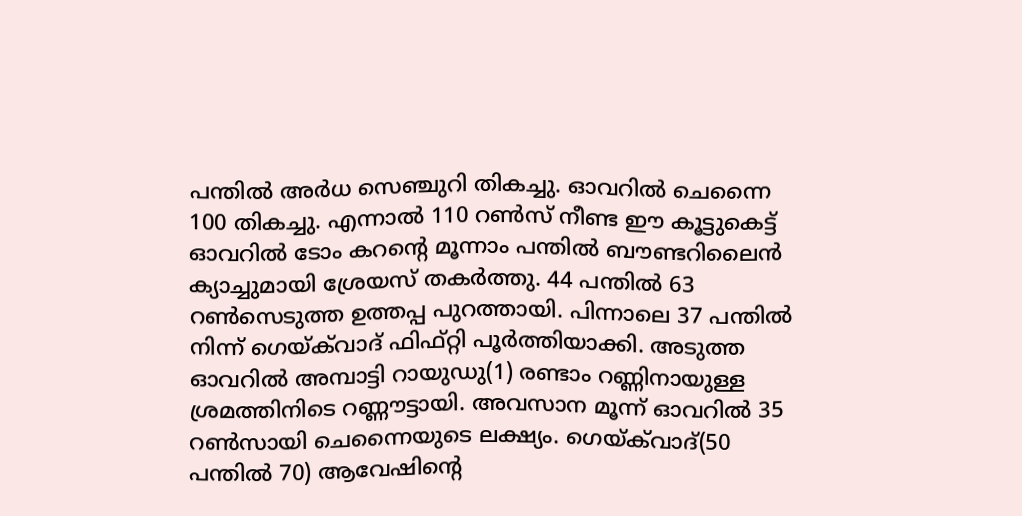പന്തില്‍ അര്‍ധ സെഞ്ചുറി തികച്ചു. ഓവറില്‍ ചെന്നൈ 100 തികച്ചു. എന്നാല്‍ 110 റണ്‍സ് നീണ്ട ഈ കൂട്ടുകെട്ട് ഓവറില്‍ ടോം കറന്‍റെ മൂന്നാം പന്തില്‍ ബൗണ്ടറിലൈന്‍ ക്യാച്ചുമായി ശ്രേയസ് തകർത്തു. 44 പന്തില്‍ 63 റണ്‍സെടുത്ത ഉത്തപ്പ പുറത്തായി. പിന്നാലെ 37 പന്തില്‍ നിന്ന് ഗെയ്‌ക്‌വാദ് ഫിഫ്റ്റി പൂര്‍ത്തിയാക്കി. അടുത്ത ഓവറില്‍ അമ്പാട്ടി റായുഡു(1) രണ്ടാം റണ്ണിനായുള്ള ശ്രമത്തിനിടെ റണ്ണൗട്ടായി. അവസാന മൂന്ന് ഓവറില്‍ 35 റണ്‍സായി ചെന്നൈയുടെ ലക്ഷ്യം. ഗെയ്‌ക്‌വാദ്(50 പന്തില്‍ 70) ആവേഷിന്‍റെ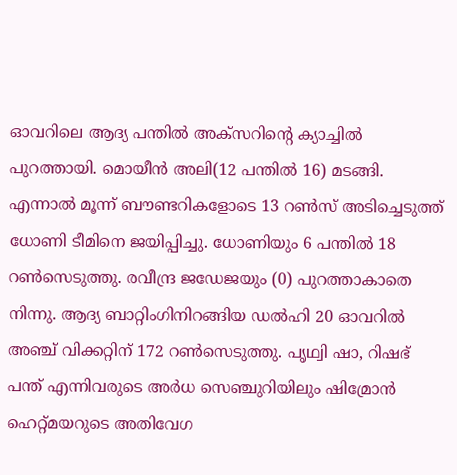ഓവറിലെ ആദ്യ പന്തില്‍ അക്‌സറിന്‍റെ ക്യാച്ചില്‍ പുറത്തായി. മൊയീന്‍ അലി(12 പന്തില്‍ 16) മടങ്ങി. എന്നാല്‍ മൂന്ന് ബൗണ്ടറികളോടെ 13 റണ്‍സ് അടിച്ചെടുത്ത് ധോണി ടീമിനെ ജയിപ്പിച്ചു. ധോണിയും 6 പന്തില്‍ 18 റൺസെടുത്തു. രവീന്ദ്ര ജഡേജയും (0) പുറത്താകാതെ നിന്നു. ആദ്യ ബാറ്റിംഗിനിറങ്ങിയ ഡല്‍ഹി 20 ഓവറില്‍ അഞ്ച് വിക്കറ്റിന് 172 റണ്‍സെടുത്തു. പൃഥ്വി ഷാ, റിഷഭ് പന്ത് എന്നിവരുടെ അര്‍ധ സെഞ്ചുറിയിലും ഷിമ്രോന്‍ ഹെറ്റ്‌മയറുടെ അതിവേഗ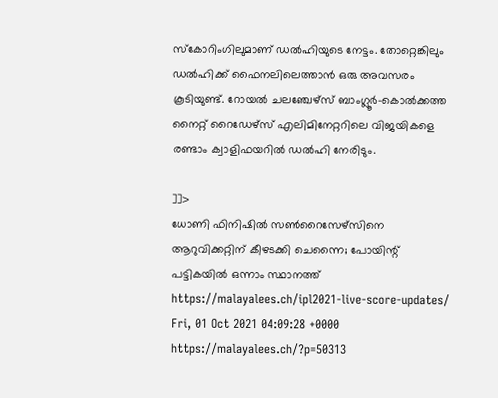സ്‌കോറിംഗിലുമാണ് ഡല്‍ഹിയുടെ നേട്ടം. തോറ്റെങ്കിലും ഡല്‍ഹിക്ക് ഫൈനലിലെത്താന്‍ ഒരു അവസരം കൂടിയുണ്ട്. റോയല്‍ ചലഞ്ചേഴ്‌സ് ബാംഗ്ലൂര്‍-കൊൽക്കത്ത നൈറ്റ് റൈഡേഴ്‌സ് എലിമിനേറ്ററിലെ വിജയികളെ രണ്ടാം ക്വാളിഫയറിൽ ഡല്‍ഹി നേരിടും.

]]>
ധോണി ഫിനിഷിൽ സൺറൈസേഴ്‌സിനെ ആറുവിക്കറ്റിന് കീഴടക്കി ചെന്നൈ; പോയിന്റ് പട്ടികയിൽ ഒന്നാം സ്ഥാനത്ത് https://malayalees.ch/ipl2021-live-score-updates/ Fri, 01 Oct 2021 04:09:28 +0000 https://malayalees.ch/?p=50313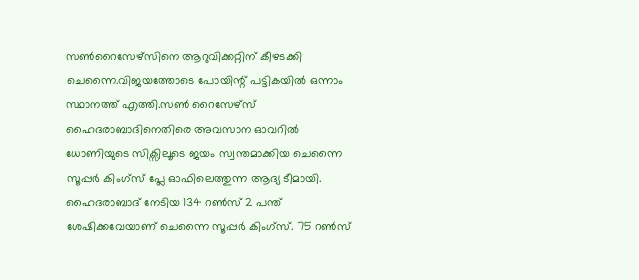സൺറൈസേഴ്‌സിനെ ആറുവിക്കറ്റിന് കീഴടക്കി ചെന്നൈ.വിജയത്തോടെ പോയിന്റ് പട്ടികയിൽ ഒന്നാം സ്ഥാനത്ത് എത്തി.സൺ റൈസേഴ്സ് ഹൈദരാബാദിനെതിരെ അവസാന ഓവറിൽ ധോണിയുടെ സിക്സിലൂടെ ജയം സ്വന്തമാക്കിയ ചെന്നൈ സൂപ്പർ കിംഗ്സ് പ്ലേ ഓഫിലെത്തുന്ന ആദ്യ ടീമായി. ഹൈദരാബാദ് നേടിയ 134 റൺസ് 2 പന്ത് ശേഷിക്കവേയാണ് ചെന്നൈ സൂപ്പർ കിംഗ്സ്. 75 റൺസ്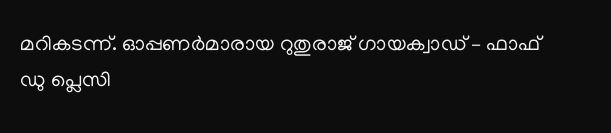മറികടന്ന്. ഓപ്പണർമാരായ റുതുരാജ് ഗായക്വാഡ് – ഫാഫ് ഡു പ്ലെസി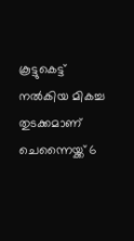കൂട്ടുകെട്ട് നൽകിയ മികച്ച തുടക്കമാണ് ചെന്നൈയ്ക്ക് 6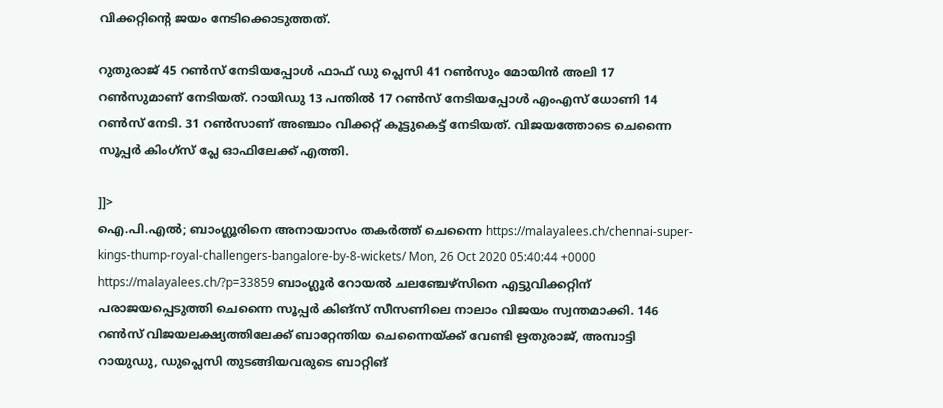വിക്കറ്റിന്റെ ജയം നേടിക്കൊടുത്തത്.

റുതുരാജ് 45 റൺസ് നേടിയപ്പോൾ ഫാഫ് ഡു പ്ലെസി 41 റൺസും മോയിൻ അലി 17 റൺസുമാണ് നേടിയത്. റായിഡു 13 പന്തിൽ 17 റൺസ് നേടിയപ്പോൾ എംഎസ് ധോണി 14 റൺസ് നേടി. 31 റൺസാണ് അഞ്ചാം വിക്കറ്റ് കൂട്ടുകെട്ട് നേടിയത്. വിജയത്തോടെ ചെന്നൈ സൂപ്പർ കിംഗ്സ് പ്ലേ ഓഫിലേക്ക് എത്തി.

]]>
ഐ.പി.എല്‍; ബാംഗ്ലൂരിനെ അനായാസം തകര്‍ത്ത് ചെന്നൈ https://malayalees.ch/chennai-super-kings-thump-royal-challengers-bangalore-by-8-wickets/ Mon, 26 Oct 2020 05:40:44 +0000 https://malayalees.ch/?p=33859 ബാംഗ്ലൂര്‍ റോയല്‍ ചലഞ്ചേഴ്‌സിനെ എട്ടുവിക്കറ്റിന് പരാജയപ്പെടുത്തി ചെന്നൈ സൂപ്പര്‍ കിങ്‌സ് സീസണിലെ നാലാം വിജയം സ്വന്തമാക്കി. 146 റണ്‍സ് വിജയലക്ഷ്യത്തിലേക്ക് ബാറ്റേന്തിയ ചെന്നൈയ്ക്ക് വേണ്ടി ഋതുരാജ്, അമ്പാട്ടി റായുഡു, ഡുപ്ലെസി തുടങ്ങിയവരുടെ ബാറ്റിങ്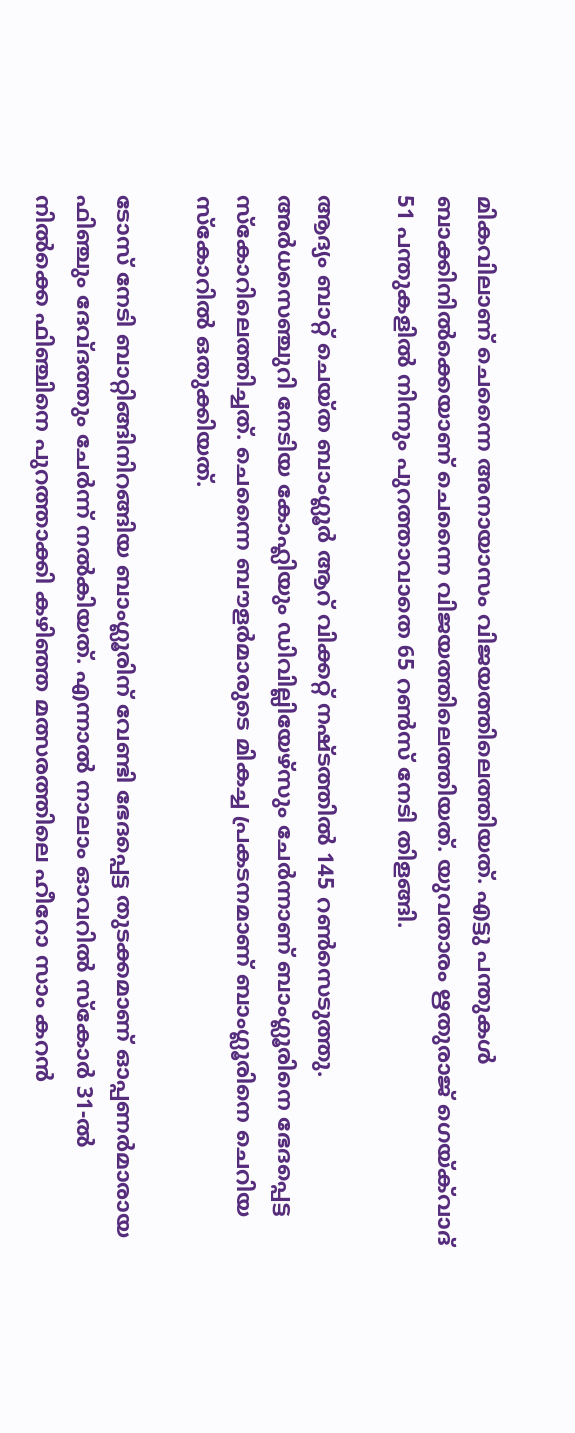മികവിലാണ് ചെന്നൈ അനായാസം വിജയത്തിലെത്തിയത്. എട്ടു പന്തുകള്‍ ബാക്കിനില്‍ക്കെയാണ് ചെന്നൈ വിജയത്തിലെത്തിയത്. യുവതാരം ഋതുരാജ് ഗെയ്ക്‌വാദ്‌ 51 പന്തുകളില്‍ നിന്നും പുറത്താവാതെ 65 റണ്‍സ് നേടി തിളങ്ങി.

ആദ്യം ബാറ്റ് ചെയ്ത ബാംഗ്ലൂര്‍ ആറ് വിക്കറ്റ് നഷ്ടത്തില്‍ 145 റണ്‍സെടുത്തു. അര്‍ധസെഞ്ചുറി നേടിയ കോഹ്ലിയും ഡിവില്ലിയേഴ്‌സും ചേര്‍ന്നാണ് ബാംഗ്ലൂരിനെ ഭേദപ്പെട്ട സ്‌കോറിലെത്തിച്ചത്. ചെന്നൈ ബൗളര്‍മാരുടെ മികച്ച പ്രകടനമാണ് ബാംഗ്ലൂരിനെ ചെറിയ സ്‌കോറില്‍ ഒതുക്കിയത്.

ടോസ് നേടി ബാറ്റിങ്ങിനിറങ്ങിയ ബാംഗ്ലൂരിന് വേണ്ടി ഭേദപ്പെട്ട തുടക്കമാണ് ഓപ്പണര്‍മാരായ ഫിഞ്ചും ദേവ്ദത്തും ചേര്‍ന്ന് നല്‍കിയത്. എന്നാല്‍ നാലാം ഓവറില്‍ സ്‌കോര്‍ 31-ല്‍ നില്‍ക്കെ ഫിഞ്ചിനെ പുറത്താക്കി കഴിഞ്ഞ മത്സരത്തിലെ ഹീറോ സാം കറന്‍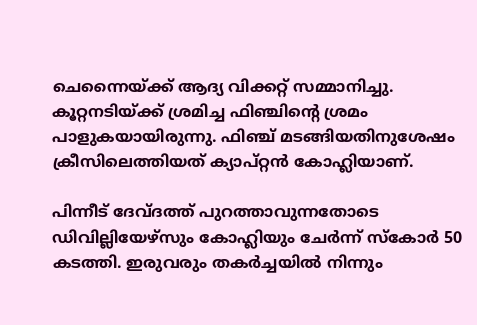ചെന്നൈയ്ക്ക് ആദ്യ വിക്കറ്റ് സമ്മാനിച്ചു. കൂറ്റനടിയ്ക്ക് ശ്രമിച്ച ഫിഞ്ചിന്റെ ശ്രമം പാളുകയായിരുന്നു. ഫിഞ്ച് മടങ്ങിയതിനുശേഷം ക്രീസിലെത്തിയത് ക്യാപ്റ്റന്‍ കോഹ്ലിയാണ്.

പിന്നീട് ദേവ്ദത്ത് പുറത്താവുന്നതോടെ ഡിവില്ലിയേഴ്‌സും കോഹ്ലിയും ചേര്‍ന്ന് സ്‌കോര്‍ 50 കടത്തി. ഇരുവരും തകര്‍ച്ചയില്‍ നിന്നും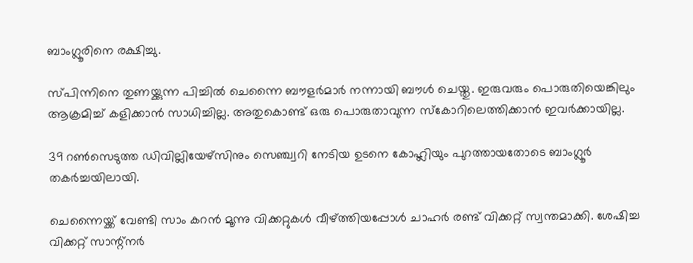ബാംഗ്ലൂരിനെ രക്ഷിച്ചു.

സ്പിന്നിനെ തുണയ്ക്കുന്ന പിച്ചില്‍ ചെന്നൈ ബൗളര്‍മാര്‍ നന്നായി ബൗള്‍ ചെയ്തു. ഇരുവരും പൊരുതിയെങ്കിലും ആക്രമിച്ച് കളിക്കാന്‍ സാധിച്ചില്ല. അതുകൊണ്ട് ഒരു പൊരുതാവുന്ന സ്കോറിലെത്തിക്കാന്‍ ഇവര്‍ക്കായില്ല.

39 റണ്‍സെടുത്ത ഡിവില്ലിയേഴ്‌സിനും സെഞ്ച്വറി നേടിയ ഉടനെ കോഹ്ലിയും പുറത്തായതോടെ ബാംഗ്ലൂര്‍ തകര്‍ച്ചയിലായി.

ചെന്നൈയ്ക്ക് വേണ്ടി സാം കറന്‍ മൂന്നു വിക്കറ്റുകള്‍ വീഴ്ത്തിയപ്പോള്‍ ചാഹര്‍ രണ്ട് വിക്കറ്റ് സ്വന്തമാക്കി. ശേഷിച്ച വിക്കറ്റ് സാന്റ്‌നര്‍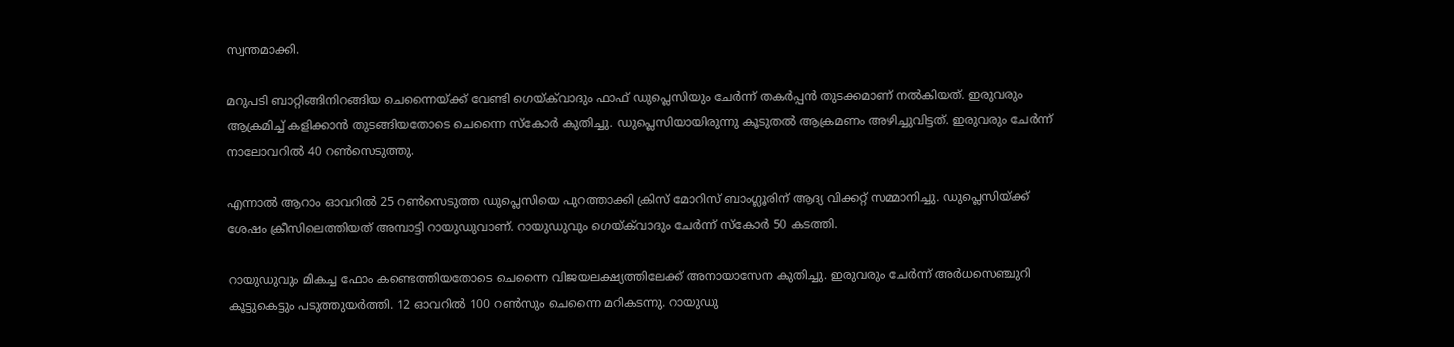സ്വന്തമാക്കി.

മറുപടി ബാറ്റിങ്ങിനിറങ്ങിയ ചെന്നൈയ്ക്ക് വേണ്ടി ഗെയ്ക്‌വാദും ഫാഫ് ഡുപ്ലെസിയും ചേര്‍ന്ന് തകര്‍പ്പന്‍ തുടക്കമാണ് നല്‍കിയത്. ഇരുവരും ആക്രമിച്ച് കളിക്കാന്‍ തുടങ്ങിയതോടെ ചെന്നൈ സ്‌കോര്‍ കുതിച്ചു. ഡുപ്ലെസിയായിരുന്നു കൂടുതല്‍ ആക്രമണം അഴിച്ചുവിട്ടത്. ഇരുവരും ചേര്‍ന്ന് നാലോവറില്‍ 40 റണ്‍സെടുത്തു.

എന്നാല്‍ ആറാം ഓവറില്‍ 25 റണ്‍സെടുത്ത ഡുപ്ലെസിയെ പുറത്താക്കി ക്രിസ് മോറിസ് ബാംഗ്ലൂരിന് ആദ്യ വിക്കറ്റ് സമ്മാനിച്ചു. ഡുപ്ലെസിയ്ക്ക് ശേഷം ക്രീസിലെത്തിയത് അമ്പാട്ടി റായുഡുവാണ്. റായുഡുവും ഗെയ്ക്‌വാദും ചേര്‍ന്ന് സ്‌കോര്‍ 50 കടത്തി.

റായുഡുവും മികച്ച ഫോം കണ്ടെത്തിയതോടെ ചെന്നൈ വിജയലക്ഷ്യത്തിലേക്ക് അനായാസേന കുതിച്ചു. ഇരുവരും ചേര്‍ന്ന് അര്‍ധസെഞ്ചുറി കൂട്ടുകെട്ടും പടുത്തുയര്‍ത്തി. 12 ഓവറില്‍ 100 റണ്‍സും ചെന്നൈ മറികടന്നു. റായുഡു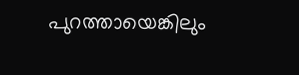പുറത്തായെങ്കിലും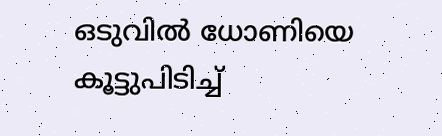ഒടുവില്‍ ധോണിയെ കൂട്ടുപിടിച്ച്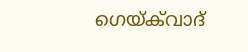ഗെയ്ക്‌വാദ്‌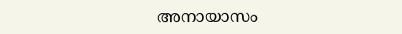അനായാസം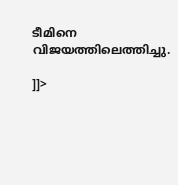ടീമിനെ വിജയത്തിലെത്തിച്ചു.

]]>